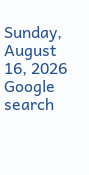Sunday, August 16, 2026
Google search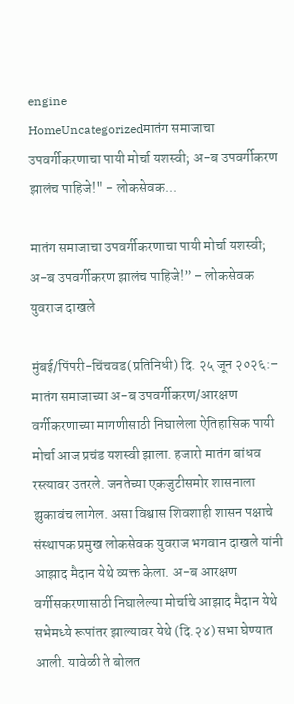engine
HomeUncategorizedमातंग समाजाचा उपवर्गीकरणाचा पायी मोर्चा यशस्वी; अ-ब उपवर्गीकरण झालंच पाहिजे!" - लोकसेवक...

मातंग समाजाचा उपवर्गीकरणाचा पायी मोर्चा यशस्वी; अ-ब उपवर्गीकरण झालंच पाहिजे!” – लोकसेवक युवराज दाखले

मुंबई/पिंपरी-चिंचवड(प्रतिनिधी) दि. २५ जून २०२६:– मातंग समाजाच्या अ-ब उपवर्गीकरण/आरक्षण वर्गीकरणाच्या मागणीसाठी निघालेला ऐतिहासिक पायी मोर्चा आज प्रचंड यशस्वी झाला. हजारो मातंग बांधव रस्त्यावर उतरले. जनतेच्या एकजुटीसमोर शासनाला झुकावंच लागेल. असा विश्वास शिवशाही शासन पक्षाचे संस्थापक प्रमुख लोकसेवक युवराज भगवान दाखले यांनी आझाद मैदान येथे व्यक्त केला. अ-ब आरक्षण वर्गीसकरणासाठी निघालेल्या मोर्चाचे आझाद मैदान येथे सभेमध्ये रूपांतर झाल्यावर येथे (दि.२४) सभा घेण्यात आली. यावेळी ते बोलत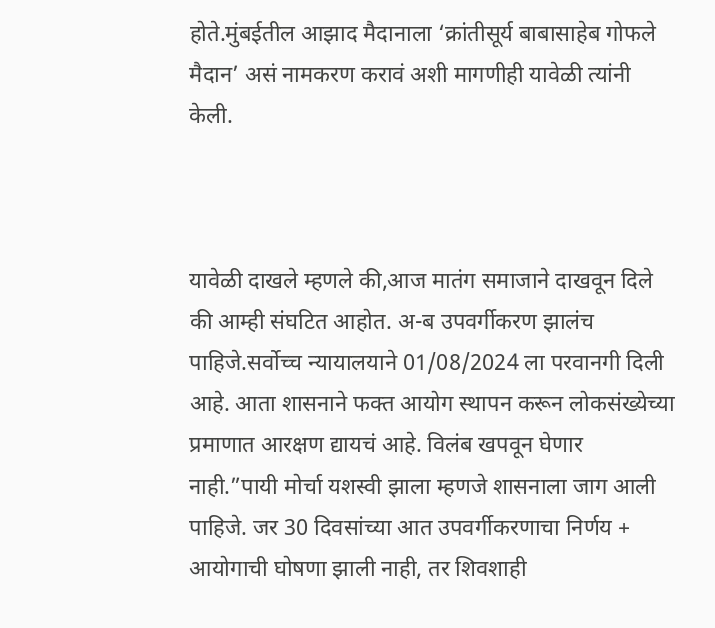होते.मुंबईतील आझाद मैदानाला ‘क्रांतीसूर्य बाबासाहेब गोफले मैदान’ असं नामकरण करावं अशी मागणीही यावेळी त्यांनी केली.



यावेळी दाखले म्हणले की,आज मातंग समाजाने दाखवून दिले की आम्ही संघटित आहोत. अ-ब उपवर्गीकरण झालंच पाहिजे.सर्वोच्च न्यायालयाने 01/08/2024 ला परवानगी दिली आहे. आता शासनाने फक्त आयोग स्थापन करून लोकसंख्येच्या प्रमाणात आरक्षण द्यायचं आहे. विलंब खपवून घेणार नाही.”पायी मोर्चा यशस्वी झाला म्हणजे शासनाला जाग आली पाहिजे. जर 30 दिवसांच्या आत उपवर्गीकरणाचा निर्णय + आयोगाची घोषणा झाली नाही, तर शिवशाही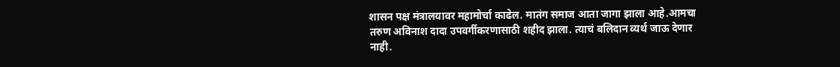शासन पक्ष मंत्रालयावर महामोर्चा काढेल. मातंग समाज आता जागा झाला आहे.आमचा तरुण अविनाश दादा उपवर्गीकरणासाठी शहीद झाला. त्याचं बलिदान व्यर्थ जाऊ देणार नाही.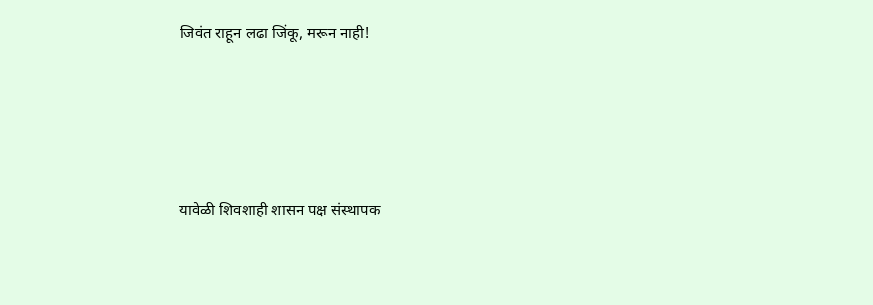जिवंत राहून लढा जिंकू, मरून नाही!





यावेळी शिवशाही शासन पक्ष संस्थापक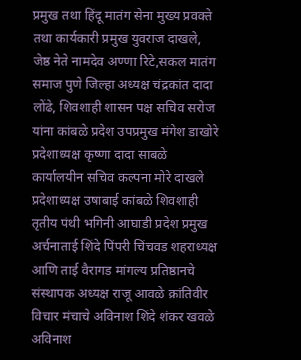प्रमुख तथा हिंदू मातंग सेना मुख्य प्रवक्ते तथा कार्यकारी प्रमुख युवराज दाखले, जेष्ठ नेते नामदेव अण्णा रिटे,सकल मातंग समाज पुणे जिल्हा अध्यक्ष चंद्रकांत दादा लोंढे, शिवशाही शासन पक्ष सचिव सरोज यांना कांबळे प्रदेश उपप्रमुख मंगेश डाखोरे प्रदेशाध्यक्ष कृष्णा दादा साबळे कार्यालयीन सचिव कल्पना मोरे दाखले प्रदेशाध्यक्ष उषाबाई कांबळे शिवशाही तृतीय पंथी भगिनी आघाडी प्रदेश प्रमुख अर्चनाताई शिंदे पिंपरी चिंचवड शहराध्यक्ष आणि ताई वैरागड मांगल्य प्रतिष्ठानचे संस्थापक अध्यक्ष राजू आवळे क्रांतिवीर विचार मंचाचे अविनाश शिंदे शंकर खवळे अविनाश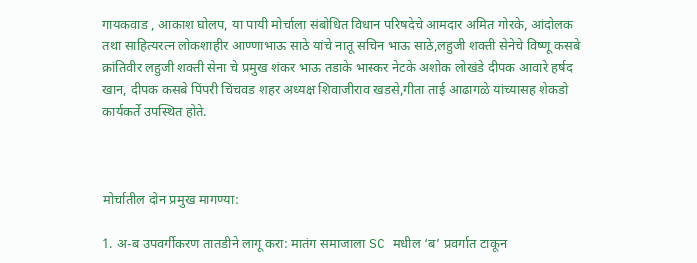गायकवाड , आकाश घोलप, या पायी मोर्चाला संबोधित विधान परिषदेचे आमदार अमित गोरके, आंदोलक तथा साहित्यरत्न लोकशाहीर आण्णाभाऊ साठे यांचे नातू सचिन भाऊ साठे,लहुजी शक्ती सेनेचे विष्णू कसबे क्रांतिवीर लहुजी शक्ती सेना चे प्रमुख शंकर भाऊ तडाके भास्कर नेटके अशोक लोखंडे दीपक आवारे हर्षद खान, दीपक कसबे पिंपरी चिंचवड शहर अध्यक्ष शिवाजीराव खडसे,गीता ताई आढागळे यांच्यासह शेकडो कार्यकर्ते उपस्थित होते.



मोर्चातील दोन प्रमुख मागण्या:

1. अ-ब उपवर्गीकरण तातडीने लागू करा: मातंग समाजाला SC मधील ‘ब’ प्रवर्गात टाकून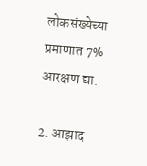लोकसंख्येच्या प्रमाणात 7% आरक्षण द्या.

2. आझाद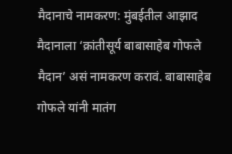मैदानाचे नामकरण: मुंबईतील आझाद मैदानाला ‘क्रांतीसूर्य बाबासाहेब गोफले मैदान’ असं नामकरण करावं. बाबासाहेब गोफले यांनी मातंग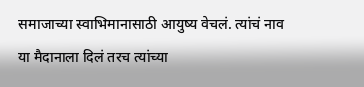समाजाच्या स्वाभिमानासाठी आयुष्य वेचलं. त्यांचं नाव या मैदानाला दिलं तरच त्यांच्या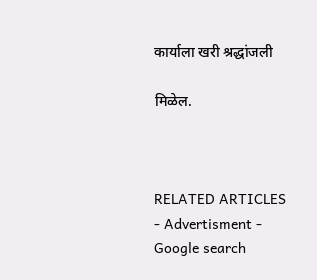कार्याला खरी श्रद्धांजली

मिळेल.



RELATED ARTICLES
- Advertisment -
Google search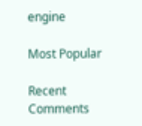engine

Most Popular

Recent Comments